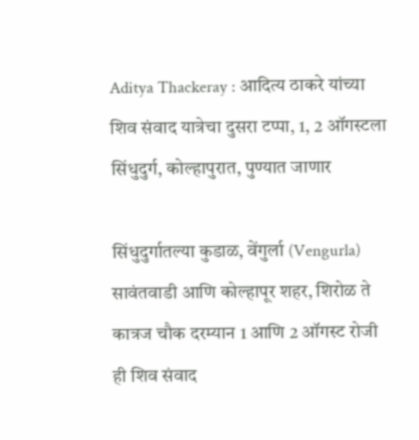Aditya Thackeray : आदित्य ठाकरे यांच्या शिव संवाद यात्रेचा दुसरा टप्पा, 1, 2 ऑगस्टला सिंधुदुर्ग, कोल्हापुरात, पुण्यात जाणार

सिंधुदुर्गातल्या कुडाळ, वेंगुर्ला (Vengurla) सावंतवाडी आणि कोल्हापूर शहर, शिरोळ ते कात्रज चौक दरम्यान 1 आणि 2 ऑगस्ट रोजी ही शिव संवाद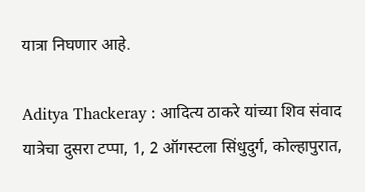यात्रा निघणार आहे.

Aditya Thackeray : आदित्य ठाकरे यांच्या शिव संवाद यात्रेचा दुसरा टप्पा, 1, 2 ऑगस्टला सिंधुदुर्ग, कोल्हापुरात,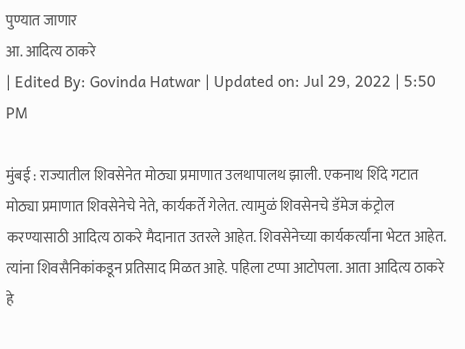पुण्यात जाणार
आ. आदित्य ठाकरे
| Edited By: Govinda Hatwar | Updated on: Jul 29, 2022 | 5:50 PM

मुंबई : राज्यातील शिवसेनेत मोठ्या प्रमाणात उलथापालथ झाली. एकनाथ शिंदे गटात मोठ्या प्रमाणात शिवसेनेचे नेते, कार्यकर्ते गेलेत. त्यामुळं शिवसेनचे डॅमेज कंट्रोल करण्यासाठी आदित्य ठाकरे मैदानात उतरले आहेत. शिवसेनेच्या कार्यकर्त्यांना भेटत आहेत. त्यांना शिवसैनिकांकडून प्रतिसाद मिळत आहे. पहिला टप्पा आटोपला. आता आदित्य ठाकरे हे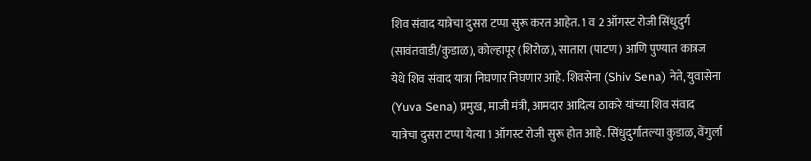शिव संवाद यात्रेचा दुसरा टप्पा सुरू करत आहेत. 1 व 2 ऑगस्ट रोजी सिंधुदुर्ग (सावंतवाडी/कुडाळ), कोल्हापूर (शिरोळ), सातारा (पाटण) आणि पुण्यात कात्रज येथे शिव संवाद यात्रा निघणार निघणार आहे. शिवसेना (Shiv Sena) नेते, युवासेना (Yuva Sena) प्रमुख, माजी मंत्री, आमदार आदित्य ठाकरे यांच्या शिव संवाद यात्रेचा दुसरा टप्पा येत्या 1 ऑगस्ट रोजी सुरू होत आहे. सिंधुदुर्गातल्या कुडाळ, वेंगुर्ला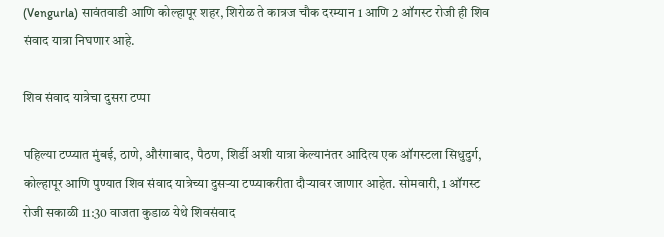(Vengurla) सावंतवाडी आणि कोल्हापूर शहर, शिरोळ ते कात्रज चौक दरम्यान 1 आणि 2 ऑगस्ट रोजी ही शिव संवाद यात्रा निघणार आहे.

शिव संवाद यात्रेचा दुसरा टप्पा

पहिल्या टप्प्यात मुंबई, ठाणे, औरंगाबाद, पैठण, शिर्डी अशी यात्रा केल्यानंतर आदित्य एक ऑगस्टला सिधुदुर्ग, कोल्हापूर आणि पुण्यात शिव संवाद यात्रेच्या दुसऱ्या टप्प्याकरीता दौऱ्यावर जाणार आहेत. सोमवारी, 1 ऑगस्ट रोजी सकाळी 11:30 वाजता कुडाळ येथे शिवसंवाद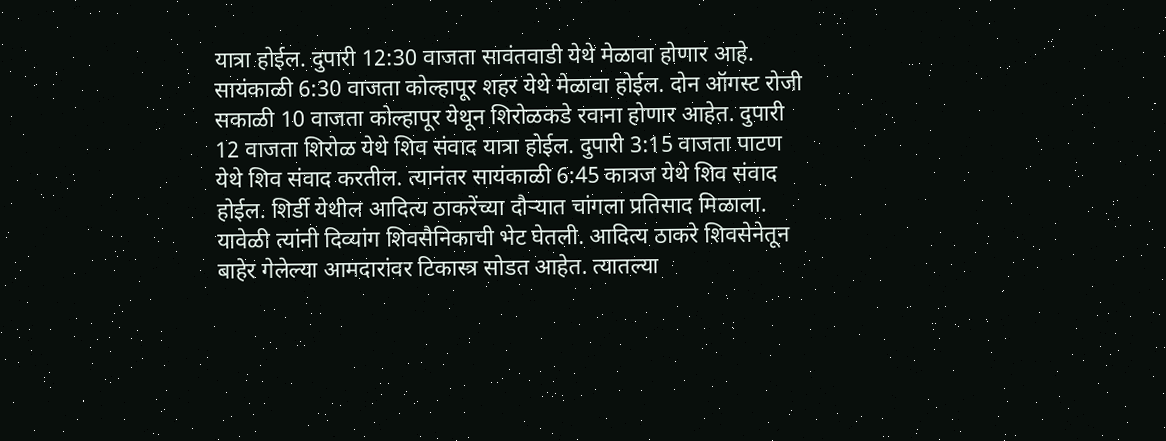यात्रा होईल. दुपारी 12:30 वाजता सावंतवाडी येथे मेळावा होणार आहे. सायंकाळी 6:30 वाजता कोल्हापूर शहर येथे मेळावा होईल. दोन ऑगस्ट रोजी सकाळी 10 वाजता कोल्हापूर येथून शिरोळकडे रवाना होणार आहेत. दुपारी 12 वाजता शिरोळ येथे शिव संवाद यात्रा होईल. दुपारी 3:15 वाजता पाटण येथे शिव संवाद करतील. त्यानंतर सायंकाळी 6:45 कात्रज येथे शिव संवाद होईल. शिर्डी येथील आदित्य ठाकरेंच्या दौऱ्यात चांगला प्रतिसाद मिळाला. यावेळी त्यांनी दिव्यांग शिवसैनिकाची भेट घेतली. आदित्य ठाकरे शिवसेनेतून बाहेर गेलेल्या आमदारांवर टिकास्त्र सोडत आहेत. त्यातल्या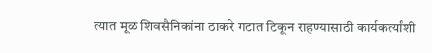त्यात मूळ शिवसैनिकांना ठाकरे गटात टिकून राहण्यासाठी कार्यकर्त्यांशी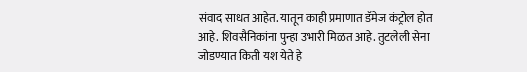संवाद साधत आहेत. यातून काही प्रमाणात डॅमेज कंट्रोल होत आहे. शिवसैनिकांना पुन्हा उभारी मिळत आहे. तुटलेली सेना जोडण्यात किती यश येते हे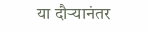या दौऱ्यानंतर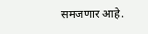समजणार आहे.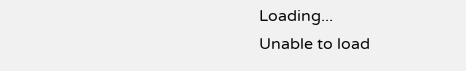Loading...
Unable to load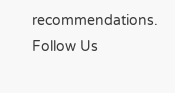recommendations.
Follow Us